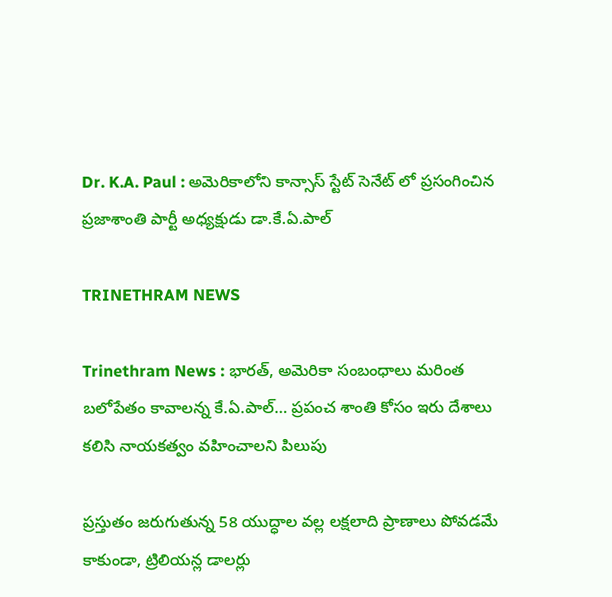Dr. K.A. Paul : అమెరికాలోని కాన్సాస్ స్టేట్ సెనేట్ లో ప్రసంగించిన ప్రజాశాంతి పార్టీ అధ్యక్షుడు డా.కే.ఏ.పాల్

TRINETHRAM NEWS

Trinethram News : భారత్, అమెరికా సంబంధాలు మరింత బలోపేతం కావాలన్న కే.ఏ.పాల్… ప్రపంచ శాంతి కోసం ఇరు దేశాలు కలిసి నాయకత్వం వహించాలని పిలుపు

ప్రస్తుతం జరుగుతున్న 58 యుద్ధాల వల్ల లక్షలాది ప్రాణాలు పోవడమే కాకుండా, ట్రిలియన్ల డాలర్లు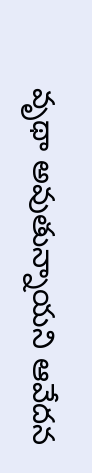వృథా అవుతున్నాయని ఆవేదన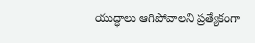యుద్ధాలు ఆగిపోవాలని ప్రత్యేకంగా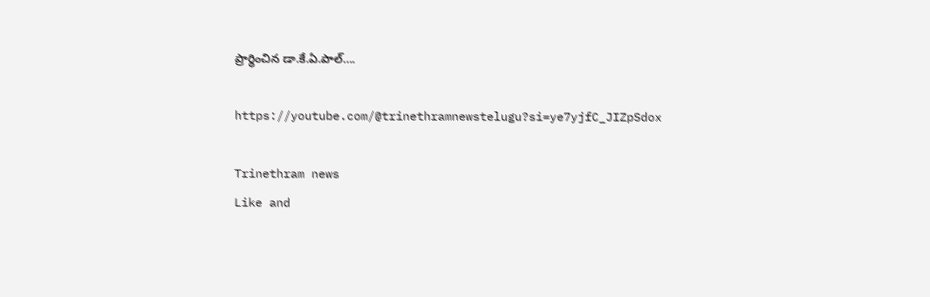ప్రార్థించిన డా.కే.ఏ.పాల్….

https://youtube.com/@trinethramnewstelugu?si=ye7yjfC_JIZpSdox

Trinethram news
Like and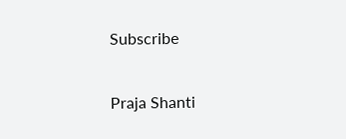Subscribe

Praja Shanti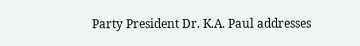Party President Dr. K.A. Paul addresses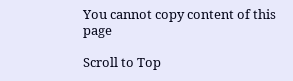You cannot copy content of this page

Scroll to Top